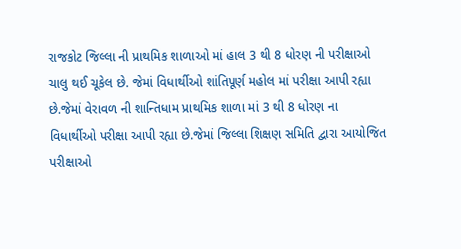રાજકોટ જિલ્લા ની પ્રાથમિક શાળાઓ માં હાલ 3 થી 8 ધોરણ ની પરીક્ષાઓ ચાલુ થઈ ચૂકેલ છે. જેમાં વિધાર્થીઓ શાંતિપૂર્ણ મહોલ માં પરીક્ષા આપી રહ્યા છે.જેમાં વેરાવળ ની શાન્તિધામ પ્રાથમિક શાળા માં 3 થી 8 ધોરણ ના વિધાર્થીઓ પરીક્ષા આપી રહ્યા છે.જેમાં જિલ્લા શિક્ષણ સમિતિ દ્વારા આયોજિત પરીક્ષાઓ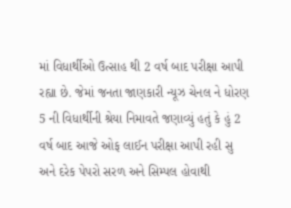માં વિધાર્થીઓ ઉત્સાહ થી 2 વર્ષ બાદ પરીક્ષા આપી રહ્યા છે. જેમાં જનતા જાણકારી ન્યૂઝ ચેનલ ને ધોરણ 5 ની વિધાર્થીની શ્રેયા નિમાવતે જણાવ્યું હતું કે હું 2 વર્ષ બાદ આજે ઓફ લાઈન પરીક્ષા આપી રહી સુ અને દરેક પેપરો સરળ અને સિમ્પલ હોવાથી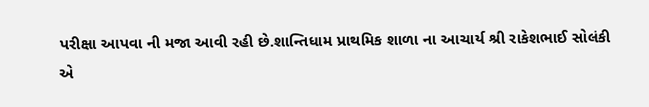પરીક્ષા આપવા ની મજા આવી રહી છે.શાન્તિધામ પ્રાથમિક શાળા ના આચાર્ય શ્રી રાકેશભાઈ સોલંકી એ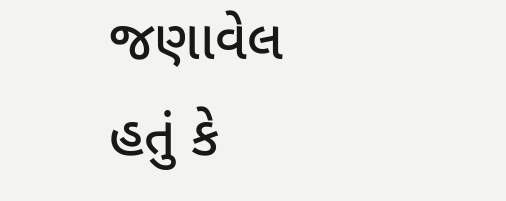જણાવેલ હતું કે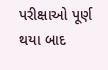પરીક્ષાઓ પૂર્ણ થયા બાદ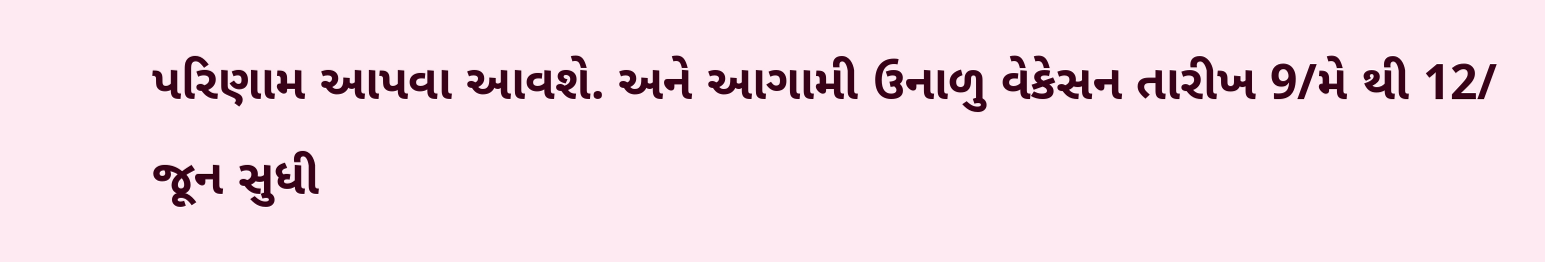પરિણામ આપવા આવશે. અને આગામી ઉનાળુ વેકેસન તારીખ 9/મે થી 12/ જૂન સુધી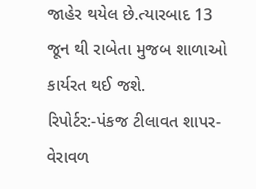જાહેર થયેલ છે.ત્યારબાદ 13 જૂન થી રાબેતા મુજબ શાળાઓ કાર્યરત થઈ જશે.
રિપોર્ટર:-પંકજ ટીલાવત શાપર-વેરાવળ